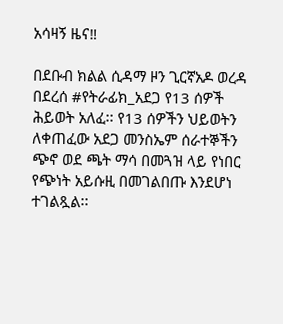አሳዛኝ ዜና‼

በደቡብ ክልል ሲዳማ ዞን ጊርኛአዶ ወረዳ በደረሰ #የትራፊክ_አደጋ የ13 ሰዎች ሕይወት አለፈ፡፡ የ13 ሰዎችን ህይወትን ለቀጠፈው አደጋ መንስኤም ሰራተኞችን ጭኖ ወደ ጫት ማሳ በመጓዝ ላይ የነበር የጭነት አይሱዚ በመገልበጡ እንደሆነ ተገልጿል፡፡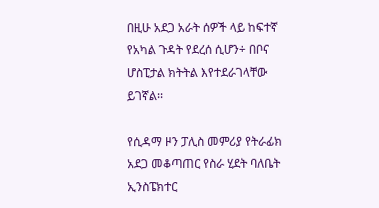በዚሁ አደጋ አራት ሰዎች ላይ ከፍተኛ የአካል ጉዳት የደረሰ ሲሆን÷ በቦና ሆስፒታል ክትትል እየተደራገላቸው ይገኛል፡፡

የሲዳማ ዞን ፓሊስ መምሪያ የትራፊክ አደጋ መቆጣጠር የስራ ሂደት ባለቤት ኢንስፔክተር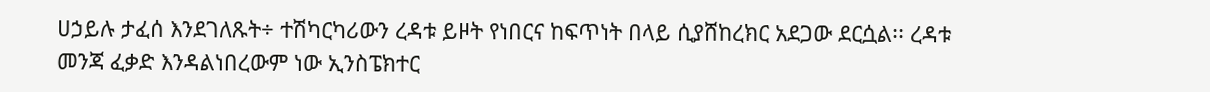ሀኃይሉ ታፈሰ እንደገለጹት÷ ተሽካርካሪውን ረዳቱ ይዞት የነበርና ከፍጥነት በላይ ሲያሸከረክር አደጋው ደርሷል፡፡ ረዳቱ መንጃ ፈቃድ እንዳልነበረውም ነው ኢንስፔክተር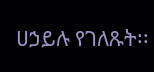ሀኃይሉ የገለጹት፡፡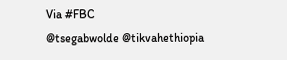Via #FBC
@tsegabwolde @tikvahethiopia